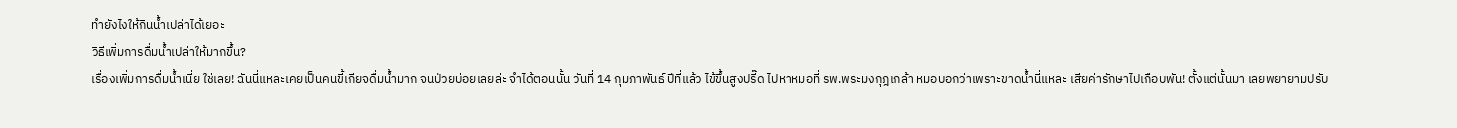ทำยังไงให้กินน้ำเปล่าได้เยอะ
วิธีเพิ่มการดื่มน้ำเปล่าให้มากขึ้น?
เรื่องเพิ่มการดื่มน้ำเนี่ย ใช่เลย! ฉันนี่แหละเคยเป็นคนขี้เกียจดื่มน้ำมาก จนป่วยบ่อยเลยล่ะ จำได้ตอนนั้น วันที่ 14 กุมภาพันธ์ ปีที่แล้ว ไข้ขึ้นสูงปรี๊ด ไปหาหมอที่ รพ.พระมงกุฎเกล้า หมอบอกว่าเพราะขาดน้ำนี่แหละ เสียค่ารักษาไปเกือบพัน! ตั้งแต่นั้นมา เลยพยายามปรับ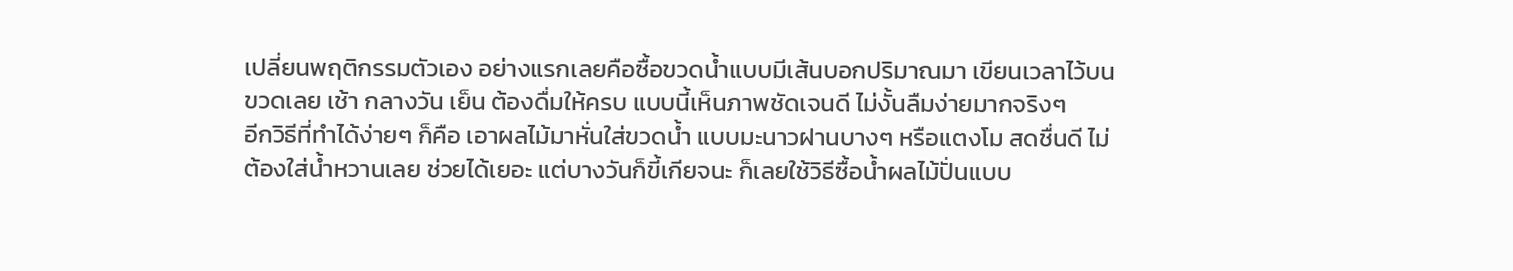เปลี่ยนพฤติกรรมตัวเอง อย่างแรกเลยคือซื้อขวดน้ำแบบมีเส้นบอกปริมาณมา เขียนเวลาไว้บนขวดเลย เช้า กลางวัน เย็น ต้องดื่มให้ครบ แบบนี้เห็นภาพชัดเจนดี ไม่งั้นลืมง่ายมากจริงๆ
อีกวิธีที่ทำได้ง่ายๆ ก็คือ เอาผลไม้มาหั่นใส่ขวดน้ำ แบบมะนาวฝานบางๆ หรือแตงโม สดชื่นดี ไม่ต้องใส่น้ำหวานเลย ช่วยได้เยอะ แต่บางวันก็ขี้เกียจนะ ก็เลยใช้วิธีซื้อน้ำผลไม้ปั่นแบบ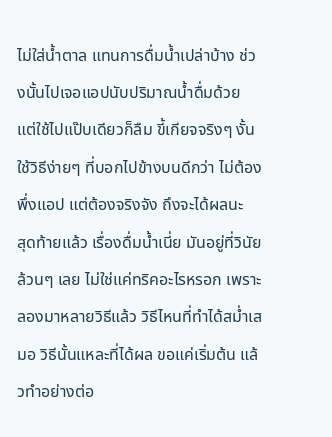ไม่ใส่น้ำตาล แทนการดื่มน้ำเปล่าบ้าง ช่วงนั้นไปเจอแอปนับปริมาณน้ำดื่มด้วย แต่ใช้ไปแป๊บเดียวก็ลืม ขี้เกียจจริงๆ งั้นใช้วิธีง่ายๆ ที่บอกไปข้างบนดีกว่า ไม่ต้องพึ่งแอป แต่ต้องจริงจัง ถึงจะได้ผลนะ
สุดท้ายแล้ว เรื่องดื่มน้ำเนี่ย มันอยู่ที่วินัยล้วนๆ เลย ไม่ใช่แค่ทริคอะไรหรอก เพราะลองมาหลายวิธีแล้ว วิธีไหนที่ทำได้สม่ำเสมอ วิธีนั้นแหละที่ได้ผล ขอแค่เริ่มต้น แล้วทำอย่างต่อ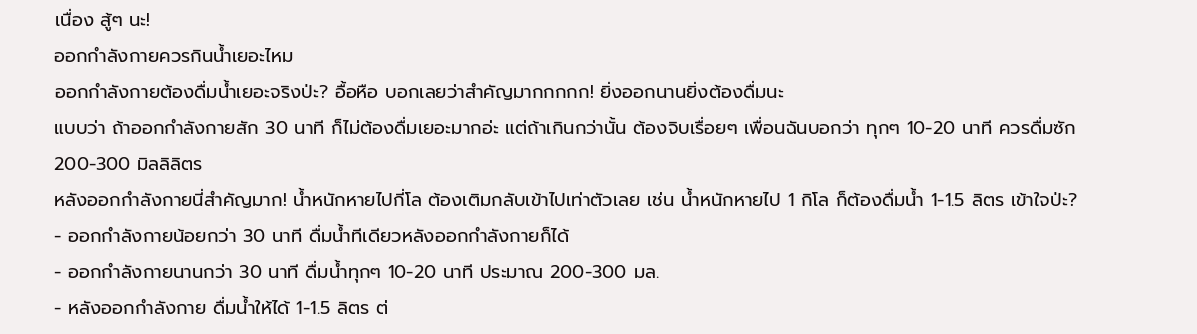เนื่อง สู้ๆ นะ!
ออกกำลังกายควรกินน้ำเยอะไหม
ออกกำลังกายต้องดื่มน้ำเยอะจริงป่ะ? อื้อหือ บอกเลยว่าสำคัญมากกกกก! ยิ่งออกนานยิ่งต้องดื่มนะ
แบบว่า ถ้าออกกำลังกายสัก 30 นาที ก็ไม่ต้องดื่มเยอะมากอ่ะ แต่ถ้าเกินกว่านั้น ต้องจิบเรื่อยๆ เพื่อนฉันบอกว่า ทุกๆ 10-20 นาที ควรดื่มซัก 200-300 มิลลิลิตร
หลังออกกำลังกายนี่สำคัญมาก! น้ำหนักหายไปกี่โล ต้องเติมกลับเข้าไปเท่าตัวเลย เช่น น้ำหนักหายไป 1 กิโล ก็ต้องดื่มน้ำ 1-1.5 ลิตร เข้าใจป่ะ?
- ออกกำลังกายน้อยกว่า 30 นาที ดื่มน้ำทีเดียวหลังออกกำลังกายก็ได้
- ออกกำลังกายนานกว่า 30 นาที ดื่มน้ำทุกๆ 10-20 นาที ประมาณ 200-300 มล.
- หลังออกกำลังกาย ดื่มน้ำให้ได้ 1-1.5 ลิตร ต่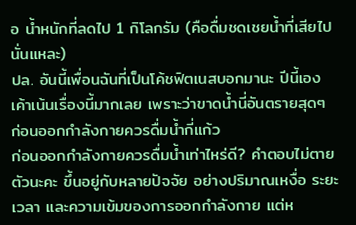อ น้ำหนักที่ลดไป 1 กิโลกรัม (คือดื่มชดเชยน้ำที่เสียไปนั่นแหละ)
ปล. อันนี้เพื่อนฉันที่เป็นโค้ชฟิตเนสบอกมานะ ปีนี้เอง เค้าเน้นเรื่องนี้มากเลย เพราะว่าขาดน้ำนี่อันตรายสุดๆ
ก่อนออกกำลังกายควรดื่มน้ำกี่แก้ว
ก่อนออกกำลังกายควรดื่มน้ำเท่าไหร่ดี? คำตอบไม่ตายตัวนะคะ ขึ้นอยู่กับหลายปัจจัย อย่างปริมาณเหงื่อ ระยะเวลา และความเข้มของการออกกำลังกาย แต่ห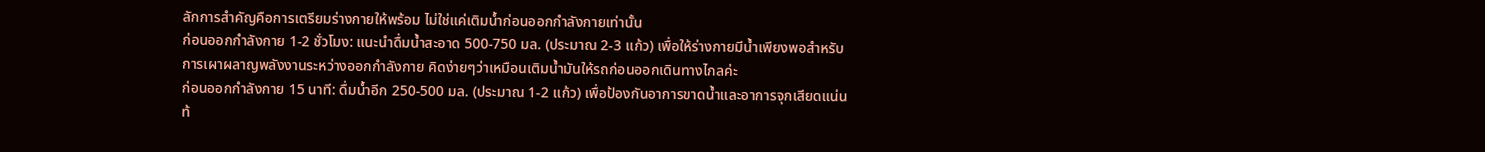ลักการสำคัญคือการเตรียมร่างกายให้พร้อม ไม่ใช่แค่เติมน้ำก่อนออกกำลังกายเท่านั้น
ก่อนออกกำลังกาย 1-2 ชั่วโมง: แนะนำดื่มน้ำสะอาด 500-750 มล. (ประมาณ 2-3 แก้ว) เพื่อให้ร่างกายมีน้ำเพียงพอสำหรับการเผาผลาญพลังงานระหว่างออกกำลังกาย คิดง่ายๆว่าเหมือนเติมน้ำมันให้รถก่อนออกเดินทางไกลค่ะ
ก่อนออกกำลังกาย 15 นาที: ดื่มน้ำอีก 250-500 มล. (ประมาณ 1-2 แก้ว) เพื่อป้องกันอาการขาดน้ำและอาการจุกเสียดแน่นท้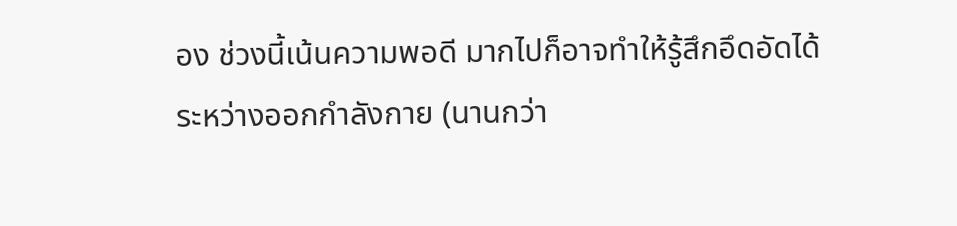อง ช่วงนี้เน้นความพอดี มากไปก็อาจทำให้รู้สึกอึดอัดได้
ระหว่างออกกำลังกาย (นานกว่า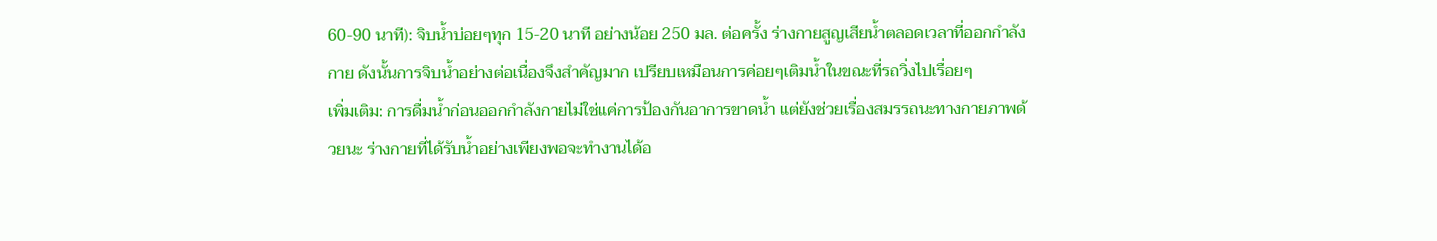60-90 นาที): จิบน้ำบ่อยๆทุก 15-20 นาที อย่างน้อย 250 มล. ต่อครั้ง ร่างกายสูญเสียน้ำตลอดเวลาที่ออกกำลังกาย ดังนั้นการจิบน้ำอย่างต่อเนื่องจึงสำคัญมาก เปรียบเหมือนการค่อยๆเติมน้ำในขณะที่รถวิ่งไปเรื่อยๆ
เพิ่มเติม: การดื่มน้ำก่อนออกกำลังกายไม่ใช่แค่การป้องกันอาการขาดน้ำ แต่ยังช่วยเรื่องสมรรถนะทางกายภาพด้วยนะ ร่างกายที่ได้รับน้ำอย่างเพียงพอจะทำงานได้อ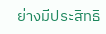ย่างมีประสิทธิ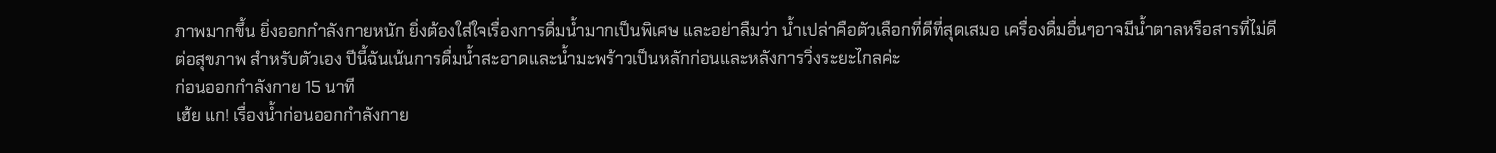ภาพมากขึ้น ยิ่งออกกำลังกายหนัก ยิ่งต้องใส่ใจเรื่องการดื่มน้ำมากเป็นพิเศษ และอย่าลืมว่า น้ำเปล่าคือตัวเลือกที่ดีที่สุดเสมอ เครื่องดื่มอื่นๆอาจมีน้ำตาลหรือสารที่ไม่ดีต่อสุขภาพ สำหรับตัวเอง ปีนี้ฉันเน้นการดื่มน้ำสะอาดและน้ำมะพร้าวเป็นหลักก่อนและหลังการวิ่งระยะไกลค่ะ
ก่อนออกกําลังกาย 15 นาที
เฮ้ย แก! เรื่องน้ำก่อนออกกำลังกาย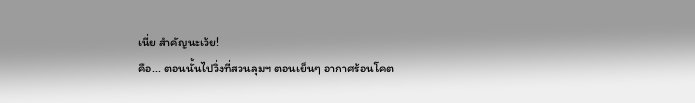เนี่ย สำคัญนะเว้ย!
คือ... ตอนนั้นไปวิ่งที่สวนลุมฯ ตอนเย็นๆ อากาศร้อนโคต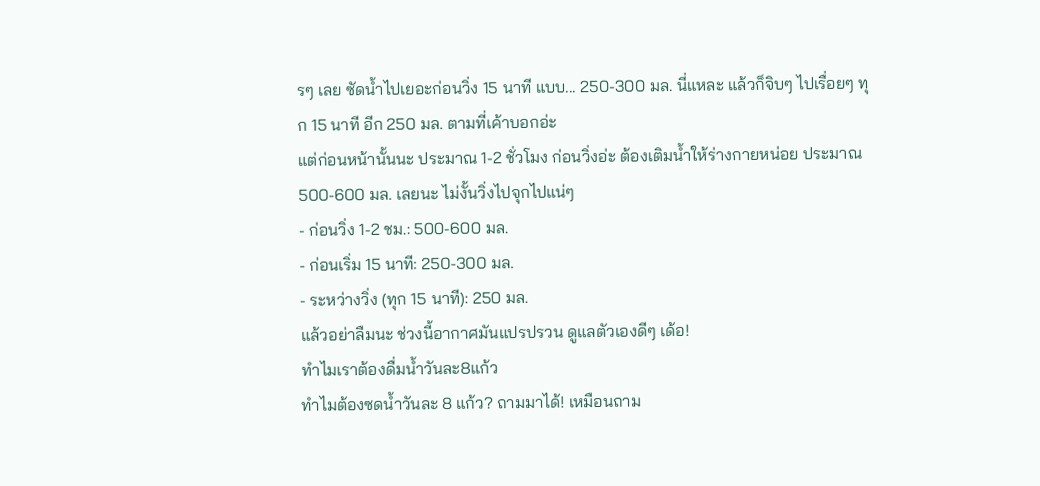รๆ เลย ซัดน้ำไปเยอะก่อนวิ่ง 15 นาที แบบ... 250-300 มล. นี่แหละ แล้วก็จิบๆ ไปเรื่อยๆ ทุก 15 นาที อีก 250 มล. ตามที่เค้าบอกอ่ะ
แต่ก่อนหน้านั้นนะ ประมาณ 1-2 ชั่วโมง ก่อนวิ่งอ่ะ ต้องเติมน้ำให้ร่างกายหน่อย ประมาณ 500-600 มล. เลยนะ ไม่งั้นวิ่งไปจุกไปแน่ๆ
- ก่อนวิ่ง 1-2 ชม.: 500-600 มล.
- ก่อนเริ่ม 15 นาที: 250-300 มล.
- ระหว่างวิ่ง (ทุก 15 นาที): 250 มล.
แล้วอย่าลืมนะ ช่วงนี้อากาศมันแปรปรวน ดูแลตัวเองดีๆ เด้อ!
ทำไมเราต้องดื่มน้ำวันละ8แก้ว
ทำไมต้องซดน้ำวันละ 8 แก้ว? ถามมาได้! เหมือนถาม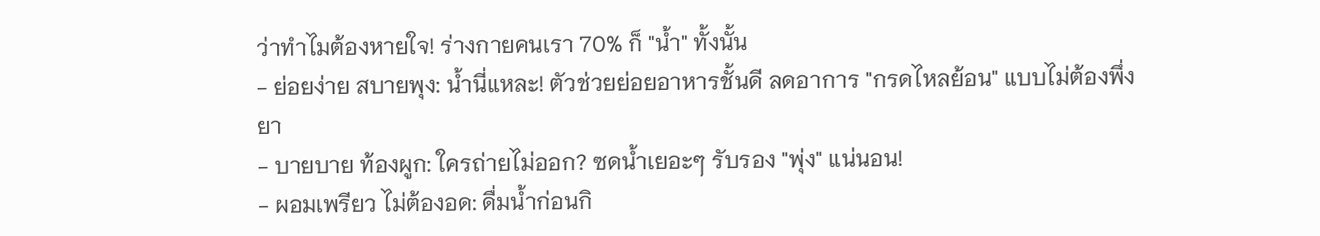ว่าทำไมต้องหายใจ! ร่างกายคนเรา 70% ก็ "น้ำ" ทั้งนั้น
- ย่อยง่าย สบายพุง: น้ำนี่แหละ! ตัวช่วยย่อยอาหารชั้นดี ลดอาการ "กรดไหลย้อน" แบบไม่ต้องพึ่งยา
- บายบาย ท้องผูก: ใครถ่ายไม่ออก? ซดน้ำเยอะๆ รับรอง "พุ่ง" แน่นอน!
- ผอมเพรียว ไม่ต้องอด: ดื่มน้ำก่อนกิ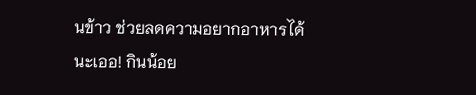นข้าว ช่วยลดความอยากอาหารได้นะเออ! กินน้อย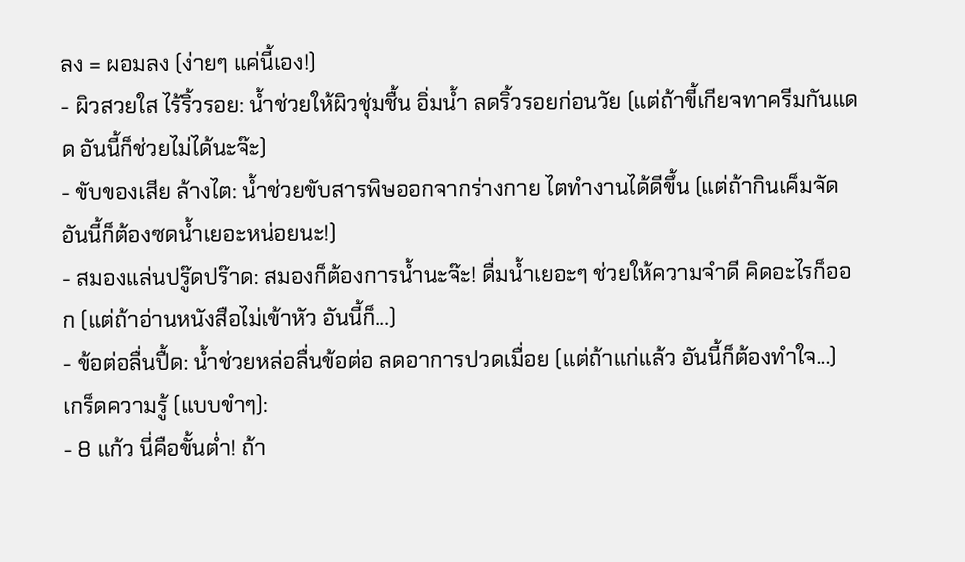ลง = ผอมลง (ง่ายๆ แค่นี้เอง!)
- ผิวสวยใส ไร้ริ้วรอย: น้ำช่วยให้ผิวชุ่มชื้น อิ่มน้ำ ลดริ้วรอยก่อนวัย (แต่ถ้าขี้เกียจทาครีมกันแดด อันนี้ก็ช่วยไม่ได้นะจ๊ะ)
- ขับของเสีย ล้างไต: น้ำช่วยขับสารพิษออกจากร่างกาย ไตทำงานได้ดีขึ้น (แต่ถ้ากินเค็มจัด อันนี้ก็ต้องซดน้ำเยอะหน่อยนะ!)
- สมองแล่นปรู๊ดปร๊าด: สมองก็ต้องการน้ำนะจ๊ะ! ดื่มน้ำเยอะๆ ช่วยให้ความจำดี คิดอะไรก็ออก (แต่ถ้าอ่านหนังสือไม่เข้าหัว อันนี้ก็...)
- ข้อต่อลื่นปื้ด: น้ำช่วยหล่อลื่นข้อต่อ ลดอาการปวดเมื่อย (แต่ถ้าแก่แล้ว อันนี้ก็ต้องทำใจ...)
เกร็ดความรู้ (แบบขำๆ):
- 8 แก้ว นี่คือขั้นต่ำ! ถ้า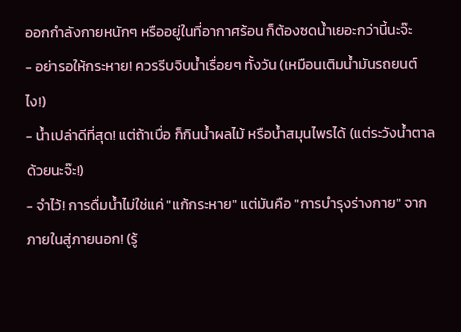ออกกำลังกายหนักๆ หรืออยู่ในที่อากาศร้อน ก็ต้องซดน้ำเยอะกว่านี้นะจ๊ะ
- อย่ารอให้กระหาย! ควรรีบจิบน้ำเรื่อยๆ ทั้งวัน (เหมือนเติมน้ำมันรถยนต์ไง!)
- น้ำเปล่าดีที่สุด! แต่ถ้าเบื่อ ก็กินน้ำผลไม้ หรือน้ำสมุนไพรได้ (แต่ระวังน้ำตาลด้วยนะจ๊ะ!)
- จำไว้! การดื่มน้ำไม่ใช่แค่ "แก้กระหาย" แต่มันคือ "การบำรุงร่างกาย" จากภายในสู่ภายนอก! (รู้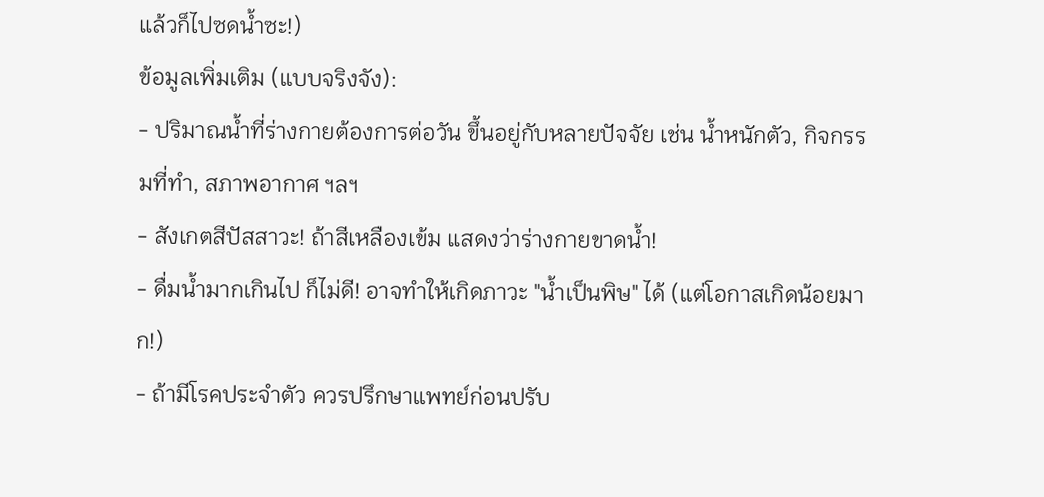แล้วก็ไปซดน้ำซะ!)
ข้อมูลเพิ่มเติม (แบบจริงจัง):
- ปริมาณน้ำที่ร่างกายต้องการต่อวัน ขึ้นอยู่กับหลายปัจจัย เช่น น้ำหนักตัว, กิจกรรมที่ทำ, สภาพอากาศ ฯลฯ
- สังเกตสีปัสสาวะ! ถ้าสีเหลืองเข้ม แสดงว่าร่างกายขาดน้ำ!
- ดื่มน้ำมากเกินไป ก็ไม่ดี! อาจทำให้เกิดภาวะ "น้ำเป็นพิษ" ได้ (แต่โอกาสเกิดน้อยมาก!)
- ถ้ามีโรคประจำตัว ควรปรึกษาแพทย์ก่อนปรับ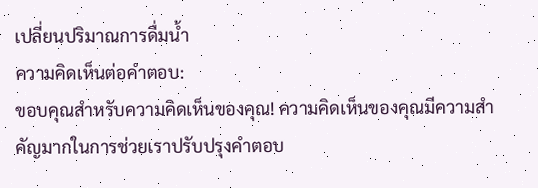เปลี่ยนปริมาณการดื่มน้ำ
ความคิดเห็นต่อคำตอบ:
ขอบคุณสำหรับความคิดเห็นของคุณ! ความคิดเห็นของคุณมีความสำคัญมากในการช่วยเราปรับปรุงคำตอบ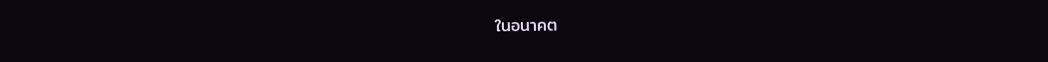ในอนาคต